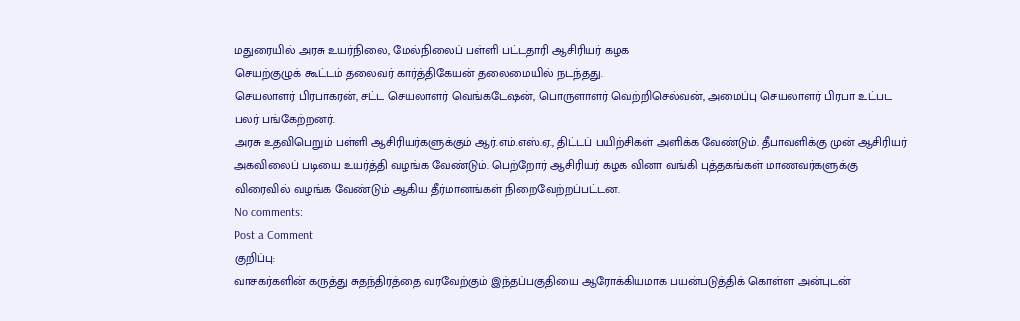மதுரையில் அரசு உயர்நிலை, மேல்நிலைப் பள்ளி பட்டதாரி ஆசிரியர் கழக
செயற்குழுக் கூட்டம் தலைவர் கார்த்திகேயன் தலைமையில் நடந்தது.
செயலாளர் பிரபாகரன், சட்ட செயலாளர் வெங்கடேஷன், பொருளாளர் வெற்றிசெல்வன், அமைப்பு செயலாளர் பிரபா உட்பட பலர் பங்கேற்றனர்.
அரசு உதவிபெறும் பள்ளி ஆசிரியர்களுக்கும் ஆர்.எம்.எஸ்.ஏ., திட்டப் பயிற்சிகள் அளிக்க வேண்டும். தீபாவளிக்கு முன் ஆசிரியர் அகவிலைப் படியை உயர்த்தி வழங்க வேண்டும். பெற்றோர் ஆசிரியர் கழக வினா வங்கி புத்தகங்கள் மாணவர்களுக்கு விரைவில் வழங்க வேண்டும் ஆகிய தீர்மானங்கள் நிறைவேற்றப்பட்டன.
No comments:
Post a Comment
குறிப்பு:
வாசகர்களின் கருத்து சுதந்திரத்தை வரவேற்கும் இந்தப்பகுதியை ஆரோக்கியமாக பயன்படுத்திக் கொள்ள அன்புடன்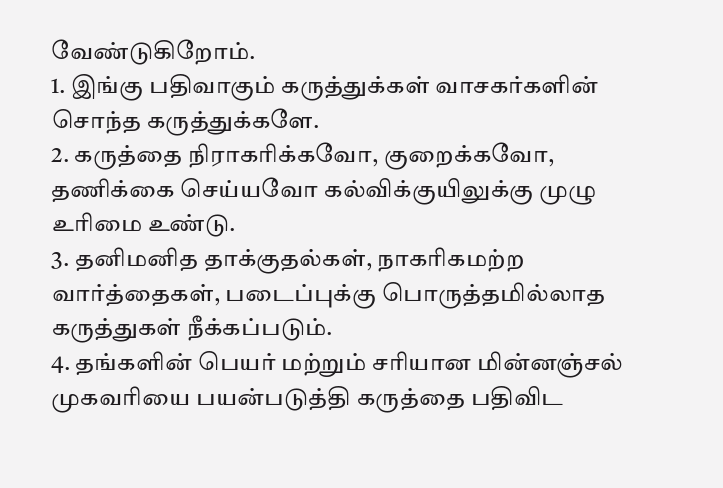வேண்டுகிறோம்.
1. இங்கு பதிவாகும் கருத்துக்கள் வாசகர்களின் சொந்த கருத்துக்களே.
2. கருத்தை நிராகரிக்கவோ, குறைக்கவோ, தணிக்கை செய்யவோ கல்விக்குயிலுக்கு முழு உரிமை உண்டு.
3. தனிமனித தாக்குதல்கள், நாகரிகமற்ற வார்த்தைகள், படைப்புக்கு பொருத்தமில்லாத கருத்துகள் நீக்கப்படும்.
4. தங்களின் பெயர் மற்றும் சரியான மின்னஞ்சல் முகவரியை பயன்படுத்தி கருத்தை பதிவிட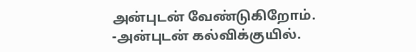அன்புடன் வேண்டுகிறோம்.
-அன்புடன் கல்விக்குயில்.